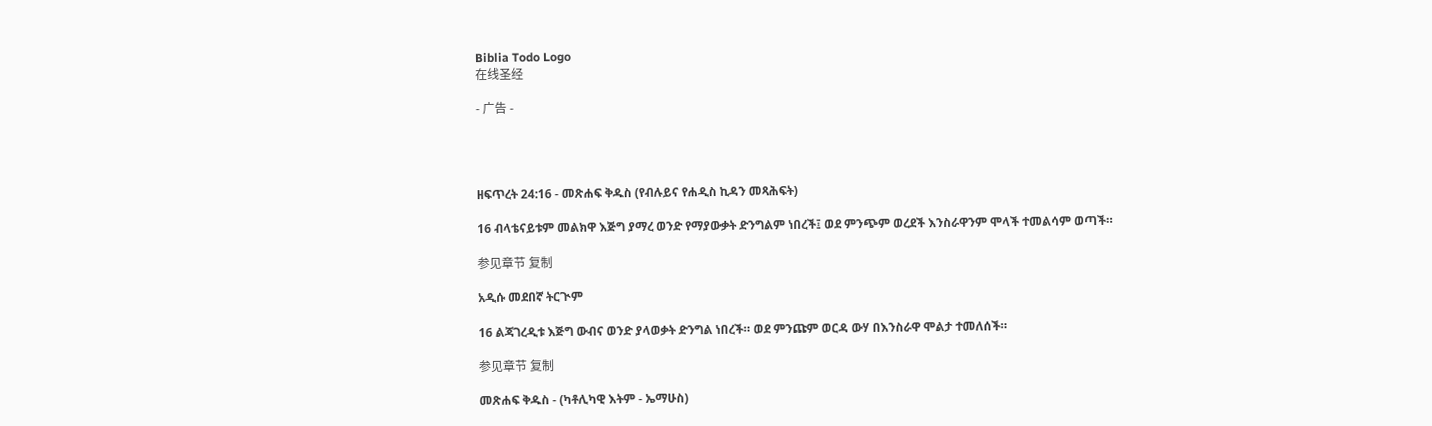Biblia Todo Logo
在线圣经

- 广告 -




ዘፍጥረት 24:16 - መጽሐፍ ቅዱስ (የብሉይና የሐዲስ ኪዳን መጻሕፍት)

16 ብላቴናይቱም መልክዋ እጅግ ያማረ ወንድ የማያውቃት ድንግልም ነበረች፤ ወደ ምንጭም ወረደች እንስራዋንም ሞላች ተመልሳም ወጣች።

参见章节 复制

አዲሱ መደበኛ ትርጒም

16 ልጃገረዲቱ እጅግ ውብና ወንድ ያላወቃት ድንግል ነበረች። ወደ ምንጩም ወርዳ ውሃ በእንስራዋ ሞልታ ተመለሰች።

参见章节 复制

መጽሐፍ ቅዱስ - (ካቶሊካዊ እትም - ኤማሁስ)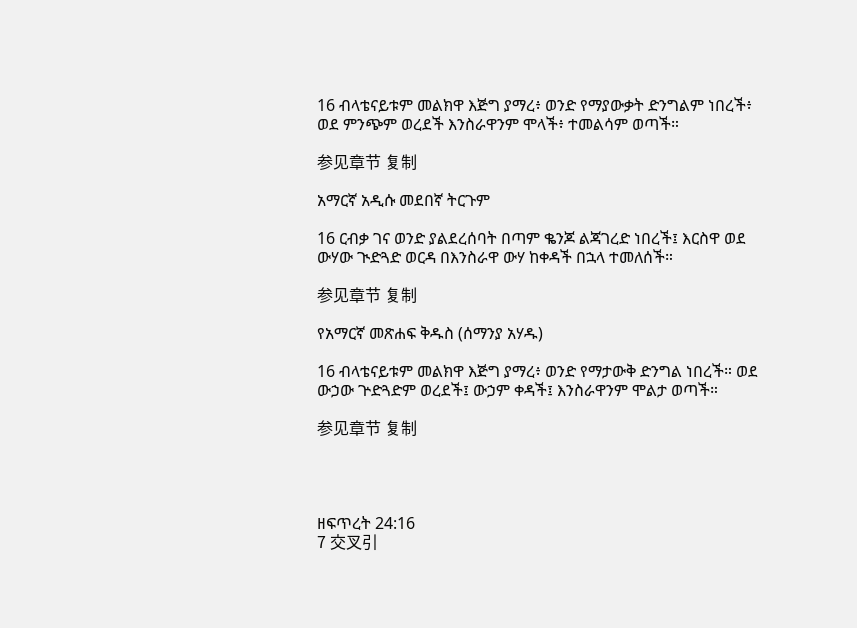16 ብላቴናይቱም መልክዋ እጅግ ያማረ፥ ወንድ የማያውቃት ድንግልም ነበረች፥ ወደ ምንጭም ወረደች እንስራዋንም ሞላች፥ ተመልሳም ወጣች።

参见章节 复制

አማርኛ አዲሱ መደበኛ ትርጉም

16 ርብቃ ገና ወንድ ያልደረሰባት በጣም ቈንጆ ልጃገረድ ነበረች፤ እርስዋ ወደ ውሃው ጒድጓድ ወርዳ በእንስራዋ ውሃ ከቀዳች በኋላ ተመለሰች።

参见章节 复制

የአማርኛ መጽሐፍ ቅዱስ (ሰማንያ አሃዱ)

16 ብላቴናይቱም መልክዋ እጅግ ያማረ፥ ወንድ የማታውቅ ድንግል ነበረች። ወደ ውኃው ጕድጓድም ወረደች፤ ውኃም ቀዳች፤ እንስራዋንም ሞልታ ወጣች።

参见章节 复制




ዘፍጥረት 24:16
7 交叉引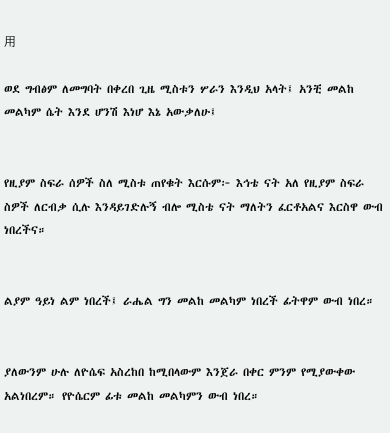用

ወደ ግብፅም ለመግባት በቀረበ ጊዜ ሚስቱን ሦራን እንዲህ አላት፤ አንቺ መልከ መልካም ሴት እንደ ሆንሽ እነሆ እኔ አውቃለሁ፤


የዚያም ስፍራ ሰዎች ስለ ሚስቱ ጠየቁት እርሱም፦ እኅቴ ናት አለ የዚያም ስፍራ ስዎች ለርብቃ ሲሉ እንዳይገድሉኝ ብሎ ሚስቴ ናት ማለትን ፈርቶአልና እርስዋ ውብ ነበረችና።


ልያም ዓይነ ልም ነበረች፤ ራሔል ግን መልከ መልካም ነበረች ፊትዋም ውብ ነበረ።


ያለውንም ሁሉ ለዮሴፍ አስረከበ ከሚበላውም እንጀራ በቀር ምንም የሚያውቀው አልነበረም። የዮሴርም ፊቱ መልከ መልካምን ውብ ነበረ።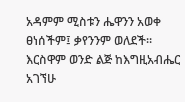አዳምም ሚስቱን ሔዋንን አወቀ ፀነሰችም፤ ቃየንንም ወለደች። እርስዋም ወንድ ልጅ ከእግዚአብሔር አገኘሁ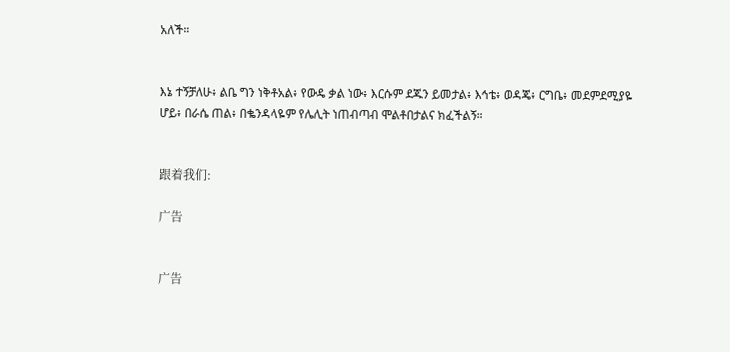አለች።


እኔ ተኝቻለሁ፥ ልቤ ግን ነቅቶአል፥ የውዴ ቃል ነው፥ እርሱም ደጁን ይመታል፥ እኅቴ፥ ወዳጄ፥ ርግቤ፥ መደምደሚያዬ ሆይ፥ በራሴ ጠል፥ በቈንዳላዬም የሌሊት ነጠብጣብ ሞልቶበታልና ክፈችልኝ።


跟着我们:

广告


广告